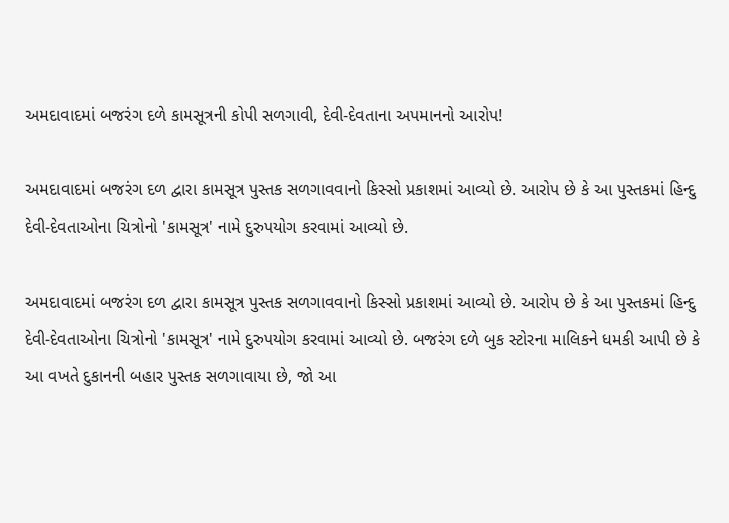અમદાવાદમાં બજરંગ દળે કામસૂત્રની કોપી સળગાવી, દેવી-દેવતાના અપમાનનો આરોપ!

અમદાવાદમાં બજરંગ દળ દ્વારા કામસૂત્ર પુસ્તક સળગાવવાનો કિસ્સો પ્રકાશમાં આવ્યો છે. આરોપ છે કે આ પુસ્તકમાં હિન્દુ દેવી-દેવતાઓના ચિત્રોનો 'કામસૂત્ર' નામે દુરુપયોગ કરવામાં આવ્યો છે.

અમદાવાદમાં બજરંગ દળ દ્વારા કામસૂત્ર પુસ્તક સળગાવવાનો કિસ્સો પ્રકાશમાં આવ્યો છે. આરોપ છે કે આ પુસ્તકમાં હિન્દુ દેવી-દેવતાઓના ચિત્રોનો 'કામસૂત્ર' નામે દુરુપયોગ કરવામાં આવ્યો છે. બજરંગ દળે બુક સ્ટોરના માલિકને ધમકી આપી છે કે આ વખતે દુકાનની બહાર પુસ્તક સળગાવાયા છે, જો આ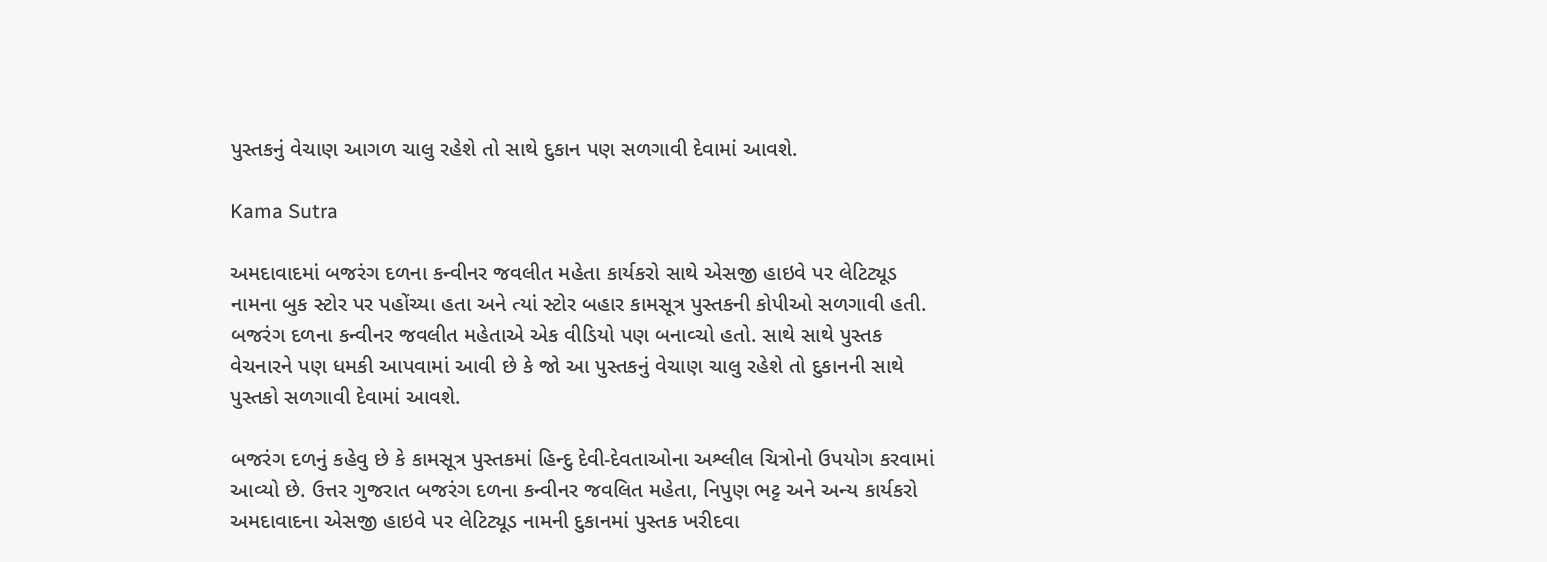પુસ્તકનું વેચાણ આગળ ચાલુ રહેશે તો સાથે દુકાન પણ સળગાવી દેવામાં આવશે.

Kama Sutra

અમદાવાદમાં બજરંગ દળના કન્વીનર જવલીત મહેતા કાર્યકરો સાથે એસજી હાઇવે પર લેટિટ્યૂડ નામના બુક સ્ટોર પર પહોંચ્યા હતા અને ત્યાં સ્ટોર બહાર કામસૂત્ર પુસ્તકની કોપીઓ સળગાવી હતી. બજરંગ દળના કન્વીનર જવલીત મહેતાએ એક વીડિયો પણ બનાવ્ચો હતો. સાથે સાથે પુસ્તક વેચનારને પણ ધમકી આપવામાં આવી છે કે જો આ પુસ્તકનું વેચાણ ચાલુ રહેશે તો દુકાનની સાથે પુસ્તકો સળગાવી દેવામાં આવશે.

બજરંગ દળનું કહેવુ છે કે કામસૂત્ર પુસ્તકમાં હિન્દુ દેવી-દેવતાઓના અશ્લીલ ચિત્રોનો ઉપયોગ કરવામાં આવ્યો છે. ઉત્તર ગુજરાત બજરંગ દળના કન્વીનર જવલિત મહેતા, નિપુણ ભટ્ટ અને અન્ય કાર્યકરો અમદાવાદના એસજી હાઇવે પર લેટિટ્યૂડ નામની દુકાનમાં પુસ્તક ખરીદવા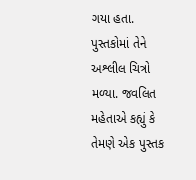ગયા હતા. પુસ્તકોમાં તેને અશ્લીલ ચિત્રો મળ્યા. જવલિત મહેતાએ કહ્યું કે તેમણે એક પુસ્તક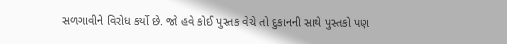સળગાવીને વિરોધ કર્યો છે. જો હવે કોઈ પુસ્તક વેચે તો દુકાનની સાથે પુસ્તકો પણ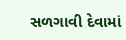સળગાવી દેવામાં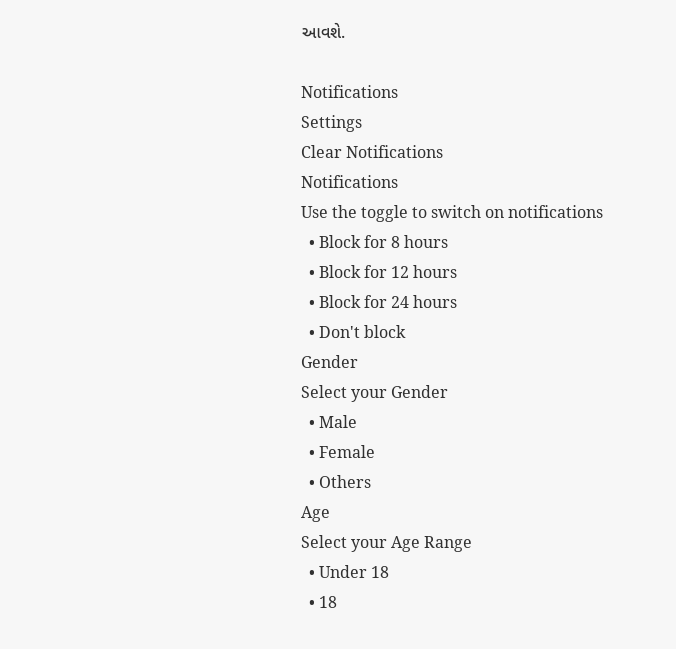આવશે.

Notifications
Settings
Clear Notifications
Notifications
Use the toggle to switch on notifications
  • Block for 8 hours
  • Block for 12 hours
  • Block for 24 hours
  • Don't block
Gender
Select your Gender
  • Male
  • Female
  • Others
Age
Select your Age Range
  • Under 18
  • 18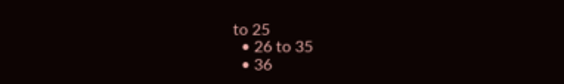to 25
  • 26 to 35
  • 36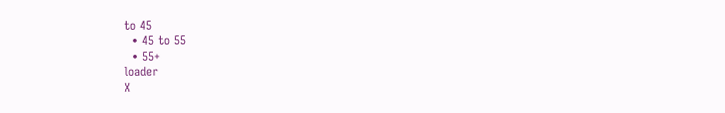to 45
  • 45 to 55
  • 55+
loader
X